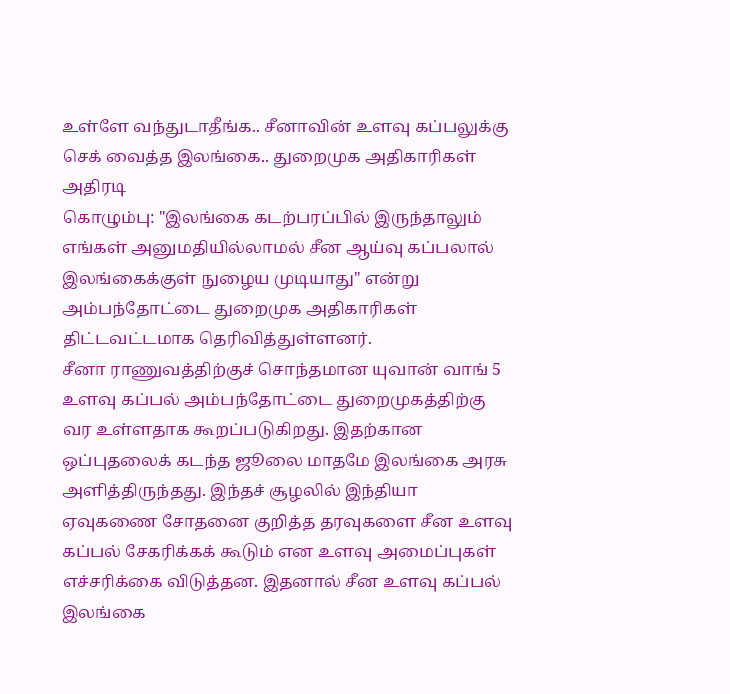உள்ளே வந்துடாதீங்க.. சீனாவின் உளவு கப்பலுக்கு செக் வைத்த இலங்கை.. துறைமுக அதிகாரிகள் அதிரடி
கொழும்பு: "இலங்கை கடற்பரப்பில் இருந்தாலும் எங்கள் அனுமதியில்லாமல் சீன ஆய்வு கப்பலால் இலங்கைக்குள் நுழைய முடியாது" என்று அம்பந்தோட்டை துறைமுக அதிகாரிகள் திட்டவட்டமாக தெரிவித்துள்ளனர்.
சீனா ராணுவத்திற்குச் சொந்தமான யுவான் வாங் 5 உளவு கப்பல் அம்பந்தோட்டை துறைமுகத்திற்கு வர உள்ளதாக கூறப்படுகிறது. இதற்கான ஒப்புதலைக் கடந்த ஜூலை மாதமே இலங்கை அரசு அளித்திருந்தது. இந்தச் சூழலில் இந்தியா ஏவுகணை சோதனை குறித்த தரவுகளை சீன உளவு கப்பல் சேகரிக்கக் கூடும் என உளவு அமைப்புகள் எச்சரிக்கை விடுத்தன. இதனால் சீன உளவு கப்பல் இலங்கை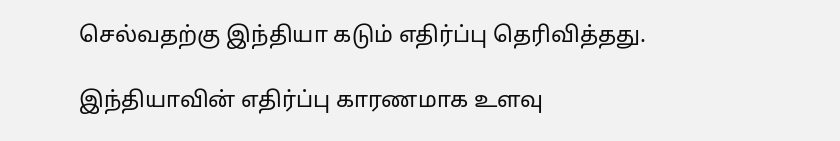செல்வதற்கு இந்தியா கடும் எதிர்ப்பு தெரிவித்தது.

இந்தியாவின் எதிர்ப்பு காரணமாக உளவு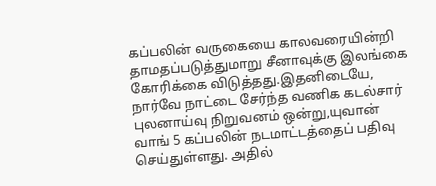கப்பலின் வருகையை காலவரையின்றி தாமதப்படுத்துமாறு சீனாவுக்கு இலங்கை கோரிக்கை விடுத்தது.இதனிடையே, நார்வே நாட்டை சேர்ந்த வணிக கடல்சார் புலனாய்வு நிறுவனம் ஒன்று,யுவான் வாங் 5 கப்பலின் நடமாட்டத்தைப் பதிவு செய்துள்ளது. அதில்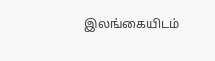இலங்கையிடம்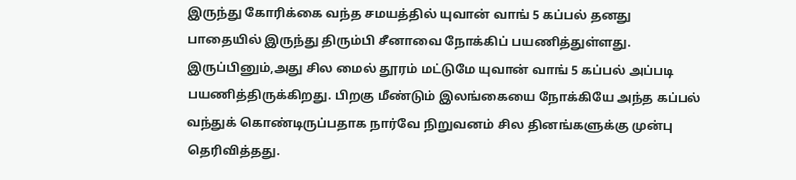இருந்து கோரிக்கை வந்த சமயத்தில் யுவான் வாங் 5 கப்பல் தனது பாதையில் இருந்து திரும்பி சீனாவை நோக்கிப் பயணித்துள்ளது. இருப்பினும்,அது சில மைல் தூரம் மட்டுமே யுவான் வாங் 5 கப்பல் அப்படி பயணித்திருக்கிறது. பிறகு மீண்டும் இலங்கையை நோக்கியே அந்த கப்பல் வந்துக் கொண்டிருப்பதாக நார்வே நிறுவனம் சில தினங்களுக்கு முன்பு தெரிவித்தது.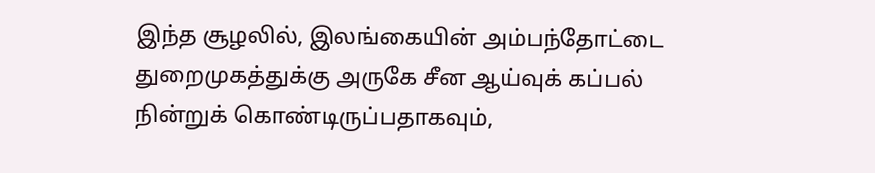இந்த சூழலில், இலங்கையின் அம்பந்தோட்டை துறைமுகத்துக்கு அருகே சீன ஆய்வுக் கப்பல் நின்றுக் கொண்டிருப்பதாகவும்,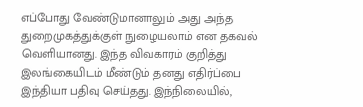எப்போது வேண்டுமானாலும் அது அந்த துறைமுகத்துக்குள் நுழையலாம் என தகவல் வெளியானது. இந்த விவகாரம் குறித்து இலங்கையிடம் மீண்டும் தனது எதிர்ப்பை இந்தியா பதிவு செய்தது. இந்நிலையில்,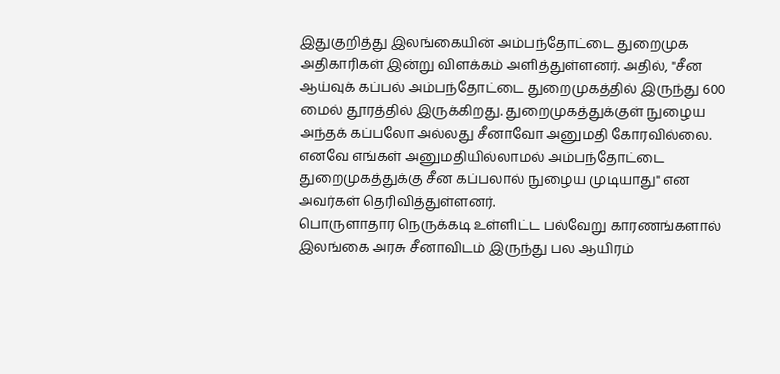இதுகுறித்து இலங்கையின் அம்பந்தோட்டை துறைமுக அதிகாரிகள் இன்று விளக்கம் அளித்துள்ளனர். அதில், "சீன ஆய்வுக் கப்பல் அம்பந்தோட்டை துறைமுகத்தில் இருந்து 600 மைல் தூரத்தில் இருக்கிறது. துறைமுகத்துக்குள் நுழைய அந்தக் கப்பலோ அல்லது சீனாவோ அனுமதி கோரவில்லை. எனவே எங்கள் அனுமதியில்லாமல் அம்பந்தோட்டை துறைமுகத்துக்கு சீன கப்பலால் நுழைய முடியாது" என அவர்கள் தெரிவித்துள்ளனர்.
பொருளாதார நெருக்கடி உள்ளிட்ட பல்வேறு காரணங்களால் இலங்கை அரசு சீனாவிடம் இருந்து பல ஆயிரம்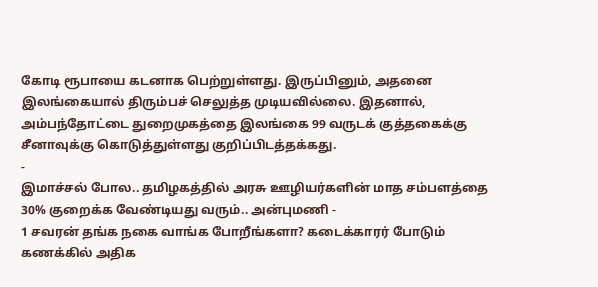கோடி ரூபாயை கடனாக பெற்றுள்ளது. இருப்பினும், அதனை இலங்கையால் திரும்பச் செலுத்த முடியவில்லை. இதனால், அம்பந்தோட்டை துறைமுகத்தை இலங்கை 99 வருடக் குத்தகைக்கு சீனாவுக்கு கொடுத்துள்ளது குறிப்பிடத்தக்கது.
-
இமாச்சல் போல.. தமிழகத்தில் அரசு ஊழியர்களின் மாத சம்பளத்தை 30% குறைக்க வேண்டியது வரும்.. அன்புமணி -
1 சவரன் தங்க நகை வாங்க போறீங்களா? கடைக்காரர் போடும் கணக்கில் அதிக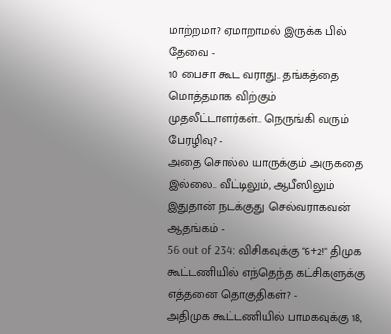மாற்றமா? ஏமாறாமல் இருக்க பில் தேவை -
10 பைசா கூட வராது.. தங்கத்தை மொத்தமாக விற்கும் முதலீட்டாளர்கள்.. நெருங்கி வரும் பேரழிவு? -
அதை சொல்ல யாருக்கும் அருகதை இல்லை.. வீட்டிலும், ஆபீஸிலும் இதுதான் நடக்குது செல்வராகவன் ஆதங்கம் -
56 out of 234: விசிகவுக்கு "6+2!" திமுக கூட்டணியில் எந்தெந்த கட்சிகளுக்கு எத்தனை தொகுதிகள்? -
அதிமுக கூட்டணியில் பாமகவுக்கு 18,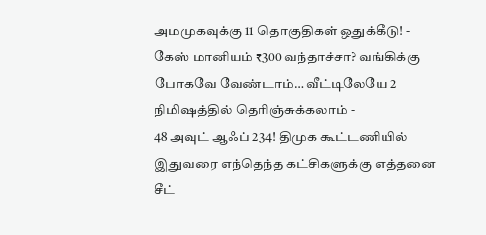அமமுகவுக்கு 11 தொகுதிகள் ஒதுக்கீடு! -
கேஸ் மானியம் ₹300 வந்தாச்சா? வங்கிக்கு போகவே வேண்டாம்… வீட்டிலேயே 2 நிமிஷத்தில் தெரிஞ்சுக்கலாம் -
48 அவுட் ஆஃப் 234! திமுக கூட்டணியில் இதுவரை எந்தெந்த கட்சிகளுக்கு எத்தனை சீட்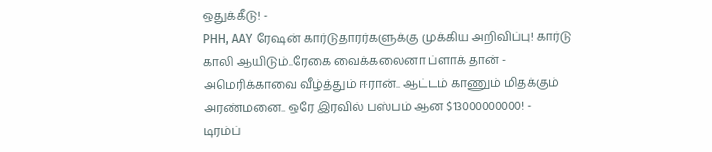ஒதுக்கீடு! -
PHH, AAY ரேஷன் கார்டுதாரர்களுக்கு முக்கிய அறிவிப்பு! கார்டு காலி ஆயிடும்..ரேகை வைக்கலைனா ப்ளாக் தான் -
அமெரிக்காவை வீழ்த்தும் ஈரான்.. ஆட்டம் காணும் மிதக்கும் அரண்மனை.. ஒரே இரவில் பஸ்பம் ஆன $13000000000! -
டிரம்ப்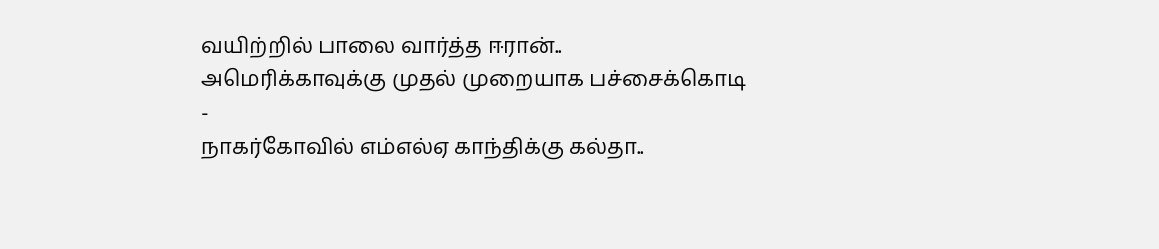வயிற்றில் பாலை வார்த்த ஈரான்.. அமெரிக்காவுக்கு முதல் முறையாக பச்சைக்கொடி -
நாகர்கோவில் எம்எல்ஏ காந்திக்கு கல்தா..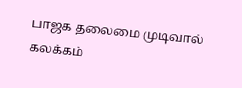பாஜக தலைமை முடிவால் கலக்கம்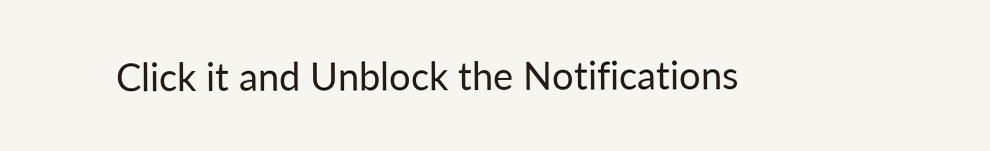Click it and Unblock the Notifications